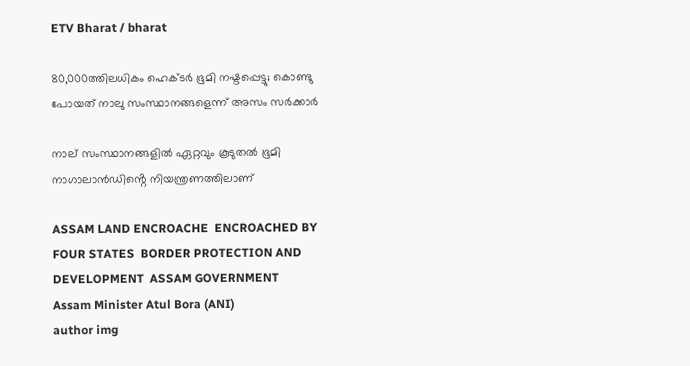ETV Bharat / bharat

80,000ത്തിലധികം ഹെക്‌ടര്‍ ഭൂമി നഷ്ടപ്പെട്ടു; കൊണ്ടു പോയത് നാലു സംസ്ഥാനങ്ങളെന്ന് അസം സര്‍ക്കാര്‍

നാല് സംസ്ഥാനങ്ങളിൽ ഏറ്റവും കൂടുതൽ ഭൂമി നാഗാലാൻഡിൻ്റെ നിയന്ത്രണത്തിലാണ്

ASSAM LAND ENCROACHE  ENCROACHED BY FOUR STATES  BORDER PROTECTION AND DEVELOPMENT  ASSAM GOVERNMENT
Assam Minister Atul Bora (ANI)
author img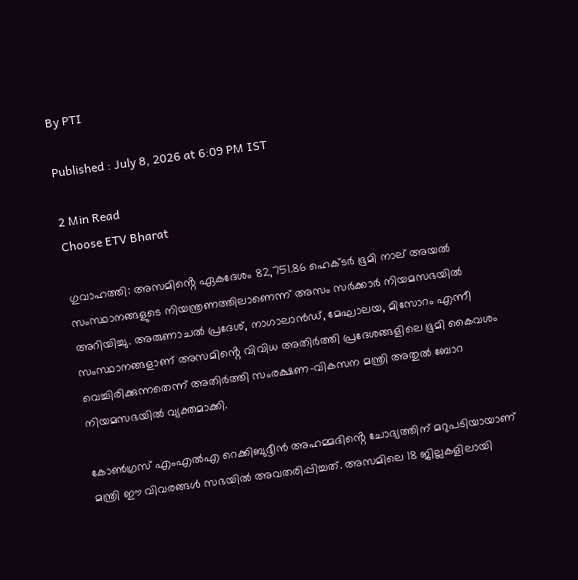By PTI

Published : July 8, 2026 at 6:09 PM IST

2 Min Read
Choose ETV Bharat

ഗുവാഹത്തി: അസമിൻ്റെ ഏകദേശം 82,751.86 ഹെക്‌ടർ ഭൂമി നാല് അയൽ സംസ്ഥാനങ്ങളുടെ നിയന്ത്രണത്തിലാണെന്ന് അസം സർക്കാർ നിയമസഭയിൽ അറിയിച്ചു. അരുണാചൽ പ്രദേശ്, നാഗാലാൻഡ്, മേഘാലയ, മിസോറം എന്നീ സംസ്ഥാനങ്ങളാണ് അസമിൻ്റെ വിവിധ അതിർത്തി പ്രദേശങ്ങളിലെ ഭൂമി കൈവശം വെച്ചിരിക്കുന്നതെന്ന് അതിർത്തി സംരക്ഷണ-വികസന മന്ത്രി അതുൽ ബോറ നിയമസഭയിൽ വ്യക്തമാക്കി.

കോൺഗ്രസ് എംഎൽഎ റെക്കിബുദ്ദീൻ അഹമ്മദിൻ്റെ ചോദ്യത്തിന് മറുപടിയായാണ് മന്ത്രി ഈ വിവരങ്ങൾ സഭയിൽ അവതരിപ്പിച്ചത്. അസമിലെ 18 ജില്ലകളിലായി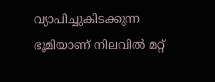വ്യാപിച്ചുകിടക്കുന്ന ഭൂമിയാണ് നിലവിൽ മറ്റ്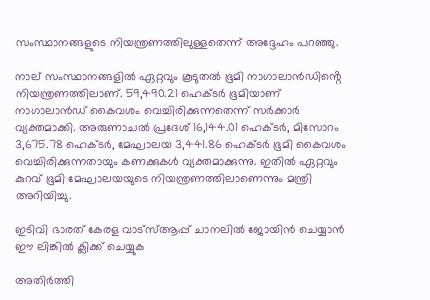സംസ്ഥാനങ്ങളുടെ നിയന്ത്രണത്തിലുള്ളതെന്ന് അദ്ദേഹം പറഞ്ഞു.

നാല് സംസ്ഥാനങ്ങളിൽ ഏറ്റവും കൂടുതൽ ഭൂമി നാഗാലാൻഡിൻ്റെ നിയന്ത്രണത്തിലാണ്. 59,490.21 ഹെക്ടർ ഭൂമിയാണ് നാഗാലാൻഡ് കൈവശം വെച്ചിരിക്കുന്നതെന്ന് സർക്കാർ വ്യക്തമാക്കി. അരുണാചൽ പ്രദേശ് 16,144.01 ഹെക്‌ടർ, മിസോറം 3,675.78 ഹെക്‌ടർ, മേഘാലയ 3,441.86 ഹെക്‌ടർ ഭൂമി കൈവശം വെച്ചിരിക്കുന്നതായും കണക്കുകൾ വ്യക്തമാക്കുന്നു. ഇതിൽ ഏറ്റവും കുറവ് ഭൂമി മേഘാലയയുടെ നിയന്ത്രണത്തിലാണെന്നും മന്ത്രി അറിയിച്ചു.

ഇടിവി ഭാരത് കേരള വാട്‌സ്‌ആപ്പ് ചാനലില്‍ ജോയിന്‍ ചെയ്യാന്‍ ഈ ലിങ്കില്‍ ക്ലിക്ക് ചെയ്യുക

അതിർത്തി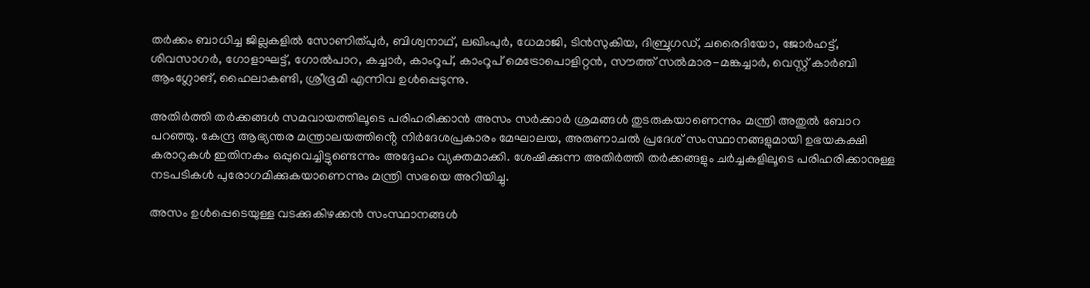തർക്കം ബാധിച്ച ജില്ലകളിൽ സോണിത്പുർ, ബിശ്വനാഥ്, ലഖിംപുർ, ധേമാജി, ടിൻസുകിയ, ദിബ്രുഗഡ്, ചരൈദിയോ, ജോർഹട്ട്, ശിവസാഗർ, ഗോളാഘട്ട്, ഗോൽപാറ, കച്ചാർ, കാംറൂപ്, കാംറൂപ് മെട്രോപൊളിറ്റൻ, സൗത്ത് സൽമാര-മങ്കച്ചാർ, വെസ്റ്റ് കാർബി ആംഗ്ലോങ്, ഹൈലാകണ്ടി, ശ്രീഭൂമി എന്നിവ ഉൾപ്പെടുന്നു.

അതിർത്തി തർക്കങ്ങൾ സമവായത്തിലൂടെ പരിഹരിക്കാൻ അസം സർക്കാർ ശ്രമങ്ങൾ തുടരുകയാണെന്നും മന്ത്രി അതുൽ ബോറ പറഞ്ഞു. കേന്ദ്ര ആഭ്യന്തര മന്ത്രാലയത്തിൻ്റെ നിർദേശപ്രകാരം മേഘാലയ, അരുണാചൽ പ്രദേശ് സംസ്ഥാനങ്ങളുമായി ഉഭയകക്ഷി കരാറുകൾ ഇതിനകം ഒപ്പുവെച്ചിട്ടുണ്ടെന്നും അദ്ദേഹം വ്യക്തമാക്കി. ശേഷിക്കുന്ന അതിർത്തി തർക്കങ്ങളും ചർച്ചകളിലൂടെ പരിഹരിക്കാനുള്ള നടപടികൾ പുരോഗമിക്കുകയാണെന്നും മന്ത്രി സഭയെ അറിയിച്ചു.

അസം ഉൾപ്പെടെയുള്ള വടക്കുകിഴക്കൻ സംസ്ഥാനങ്ങൾ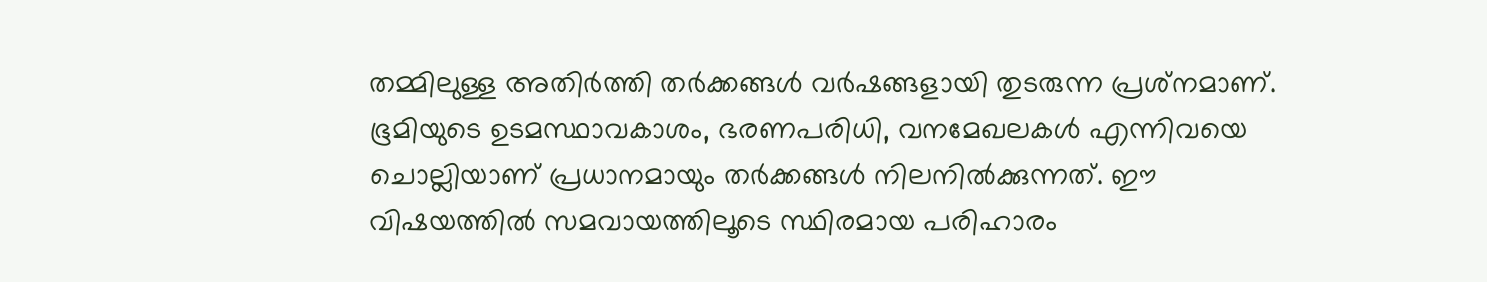തമ്മിലുള്ള അതിർത്തി തർക്കങ്ങൾ വർഷങ്ങളായി തുടരുന്ന പ്രശ്‌നമാണ്. ഭൂമിയുടെ ഉടമസ്ഥാവകാശം, ഭരണപരിധി, വനമേഖലകൾ എന്നിവയെ ചൊല്ലിയാണ് പ്രധാനമായും തർക്കങ്ങൾ നിലനിൽക്കുന്നത്. ഈ വിഷയത്തിൽ സമവായത്തിലൂടെ സ്ഥിരമായ പരിഹാരം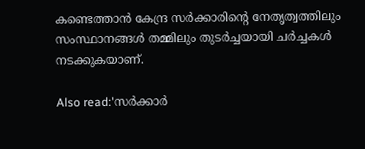കണ്ടെത്താൻ കേന്ദ്ര സർക്കാരിൻ്റെ നേതൃത്വത്തിലും സംസ്ഥാനങ്ങൾ തമ്മിലും തുടർച്ചയായി ചർച്ചകൾ നടക്കുകയാണ്.

Also read:'സർക്കാർ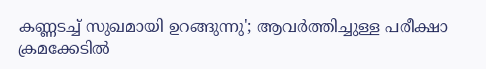കണ്ണടച്ച് സുഖമായി ഉറങ്ങുന്നു'; ആവർത്തിച്ചുള്ള പരീക്ഷാ ക്രമക്കേടിൽ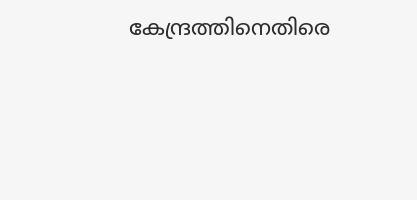കേന്ദ്രത്തിനെതിരെ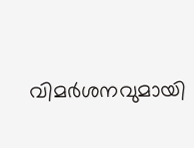വിമർശനവുമായി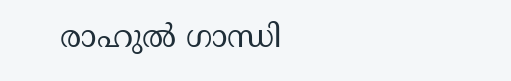രാഹുൽ ഗാന്ധി